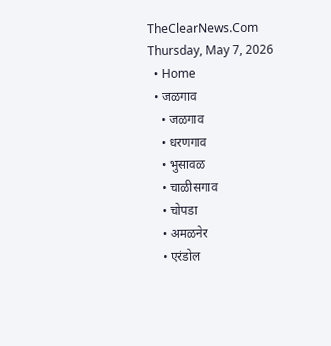TheClearNews.Com
Thursday, May 7, 2026
  • Home
  • जळगाव
    • जळगाव
    • धरणगाव
    • भुसावळ
    • चाळीसगाव
    • चोपडा
    • अमळनेर
    • एरंडोल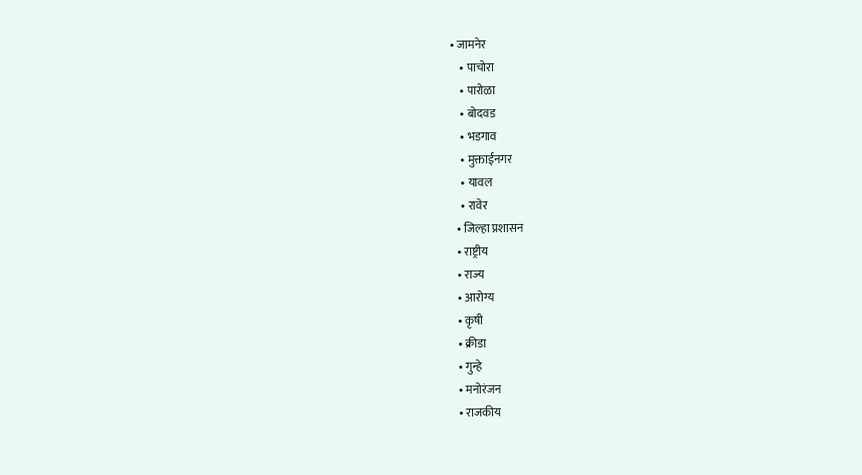• जामनेर
    • पाचोरा
    • पारोळा
    • बोदवड
    • भडगाव
    • मुक्ताईनगर
    • यावल
    • रावेर
  • जिल्हा प्रशासन
  • राष्ट्रीय
  • राज्य
  • आरोग्य
  • कृषी
  • क्रीडा
  • गुन्हे
  • मनोरंजन
  • राजकीय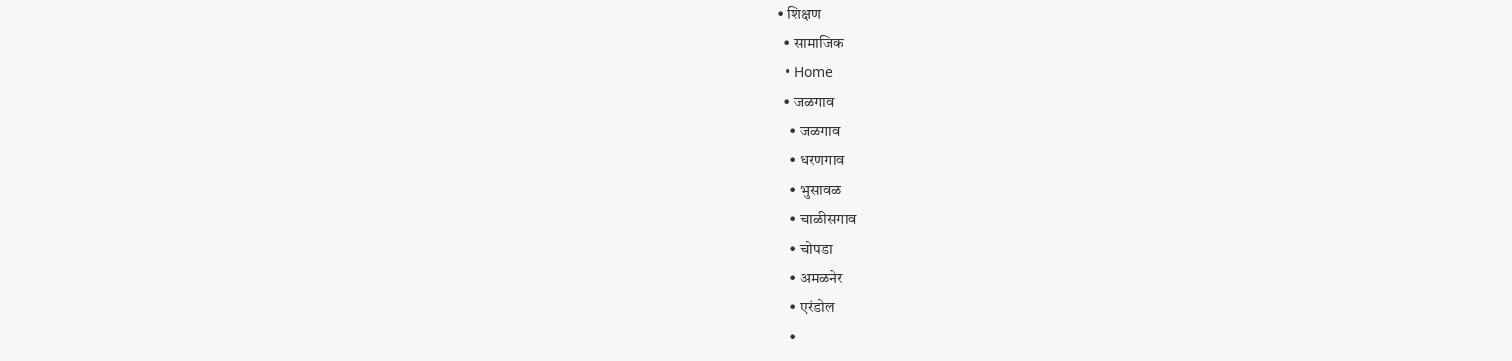• शिक्षण
  • सामाजिक
  • Home
  • जळगाव
    • जळगाव
    • धरणगाव
    • भुसावळ
    • चाळीसगाव
    • चोपडा
    • अमळनेर
    • एरंडोल
    •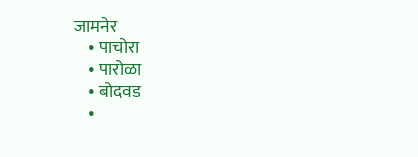जामनेर
    • पाचोरा
    • पारोळा
    • बोदवड
    •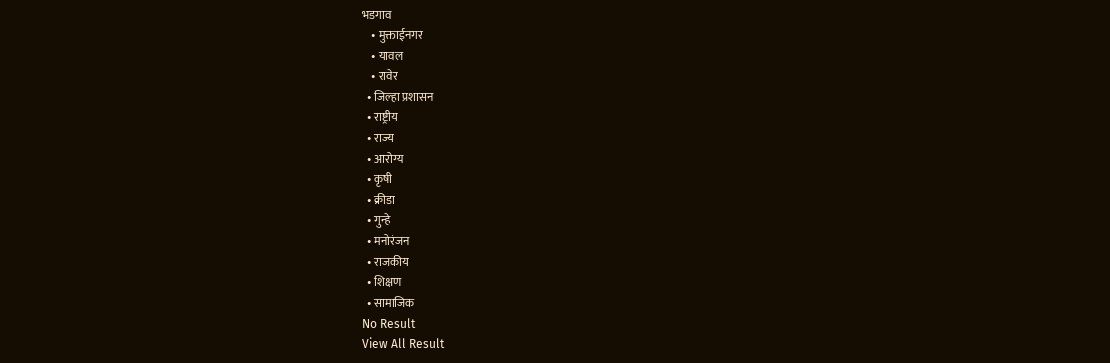भडगाव
    • मुक्ताईनगर
    • यावल
    • रावेर
  • जिल्हा प्रशासन
  • राष्ट्रीय
  • राज्य
  • आरोग्य
  • कृषी
  • क्रीडा
  • गुन्हे
  • मनोरंजन
  • राजकीय
  • शिक्षण
  • सामाजिक
No Result
View All Result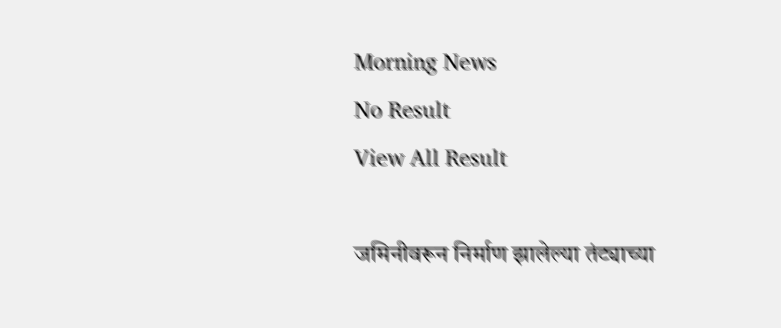Morning News
No Result
View All Result

जमिनीवरून निर्माण झालेल्या तंट्याच्या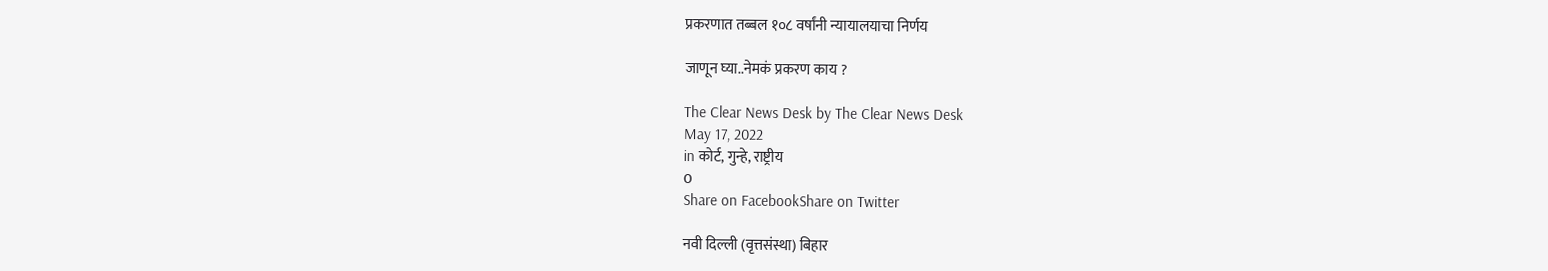प्रकरणात तब्बल १०८ वर्षांनी न्यायालयाचा निर्णय

जाणून घ्या..नेमकं प्रकरण काय ?

The Clear News Desk by The Clear News Desk
May 17, 2022
in कोर्ट, गुन्हे, राष्ट्रीय
0
Share on FacebookShare on Twitter

नवी दिल्ली (वृत्तसंस्था) बिहार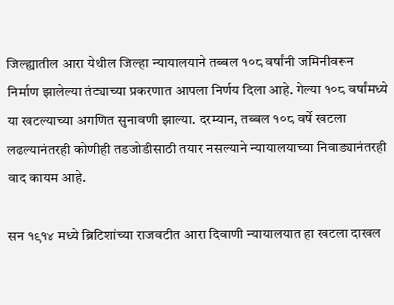जिल्ह्यातील आरा येथील जिल्हा न्यायालयाने तब्बल १०८ वर्षांनी जमिनीवरून निर्माण झालेल्या तंट्याच्या प्रकरणात आपला निर्णय दिला आहे. गेल्या १०८ वर्षांमध्ये या खटल्याच्या अगणित सुनावणी झाल्या. दरम्यान, तब्बल १०८ वर्षे खटला लढल्यानंतरही कोणीही तडजोडीसाठी तयार नसल्याने न्यायालयाच्या निवाड्यानंतरही वाद कायम आहे.

सन १९१४ मध्ये ब्रिटिशांच्या राजवटीत आरा दिवाणी न्यायालयात हा खटला दाखल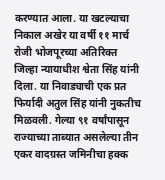करण्यात आला. या खटल्याचा निकाल अखेर या वर्षी ११ मार्च रोजी भोजपूरच्या अतिरिक्त जिल्हा न्यायाधीश श्वेता सिंह यांनी दिला. या निवाड्याची एक प्रत फिर्यादी अतुल सिंह यांनी नुकतीच मिळवली. गेल्या ९१ वर्षांपासून राज्याच्या ताब्यात असलेल्या तीन एकर वादग्रस्त जमिनीचा हक्क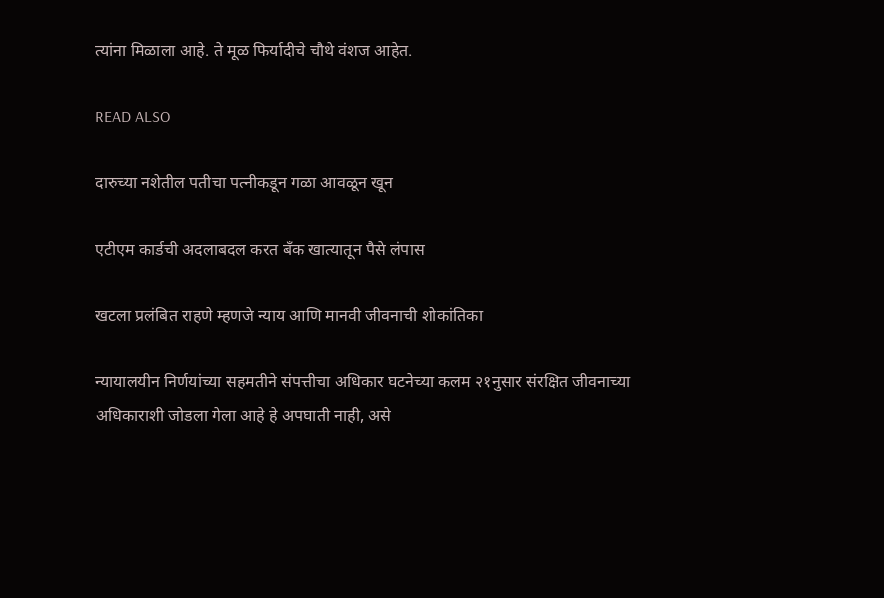त्यांना मिळाला आहे. ते मूळ फिर्यादीचे चौथे वंशज आहेत.

READ ALSO

दारुच्या नशेतील पतीचा पत्नीकडून गळा आवळून खून

एटीएम कार्डची अदलाबदल करत बँक खात्यातून पैसे लंपास

खटला प्रलंबित राहणे म्हणजे न्याय आणि मानवी जीवनाची शोकांतिका

न्यायालयीन निर्णयांच्या सहमतीने संपत्तीचा अधिकार घटनेच्या कलम २१नुसार संरक्षित जीवनाच्या अधिकाराशी जोडला गेला आहे हे अपघाती नाही, असे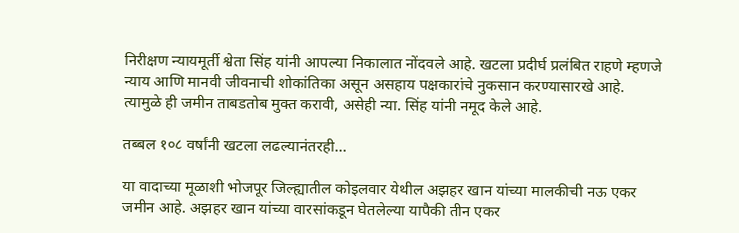निरीक्षण न्यायमूर्ती श्वेता सिंह यांनी आपल्या निकालात नोंदवले आहे. खटला प्रदीर्घ प्रलंबित राहणे म्हणजे न्याय आणि मानवी जीवनाची शोकांतिका असून असहाय पक्षकारांचे नुकसान करण्यासारखे आहे. त्यामुळे ही जमीन ताबडतोब मुक्त करावी, असेही न्या. सिंह यांनी नमूद केले आहे.

तब्बल १०८ वर्षांनी खटला लढल्यानंतरही…

या वादाच्या मूळाशी भोजपूर जिल्ह्यातील कोइलवार येथील अझहर खान यांच्या मालकीची नऊ एकर जमीन आहे. अझहर खान यांच्या वारसांकडून घेतलेल्या यापैकी तीन एकर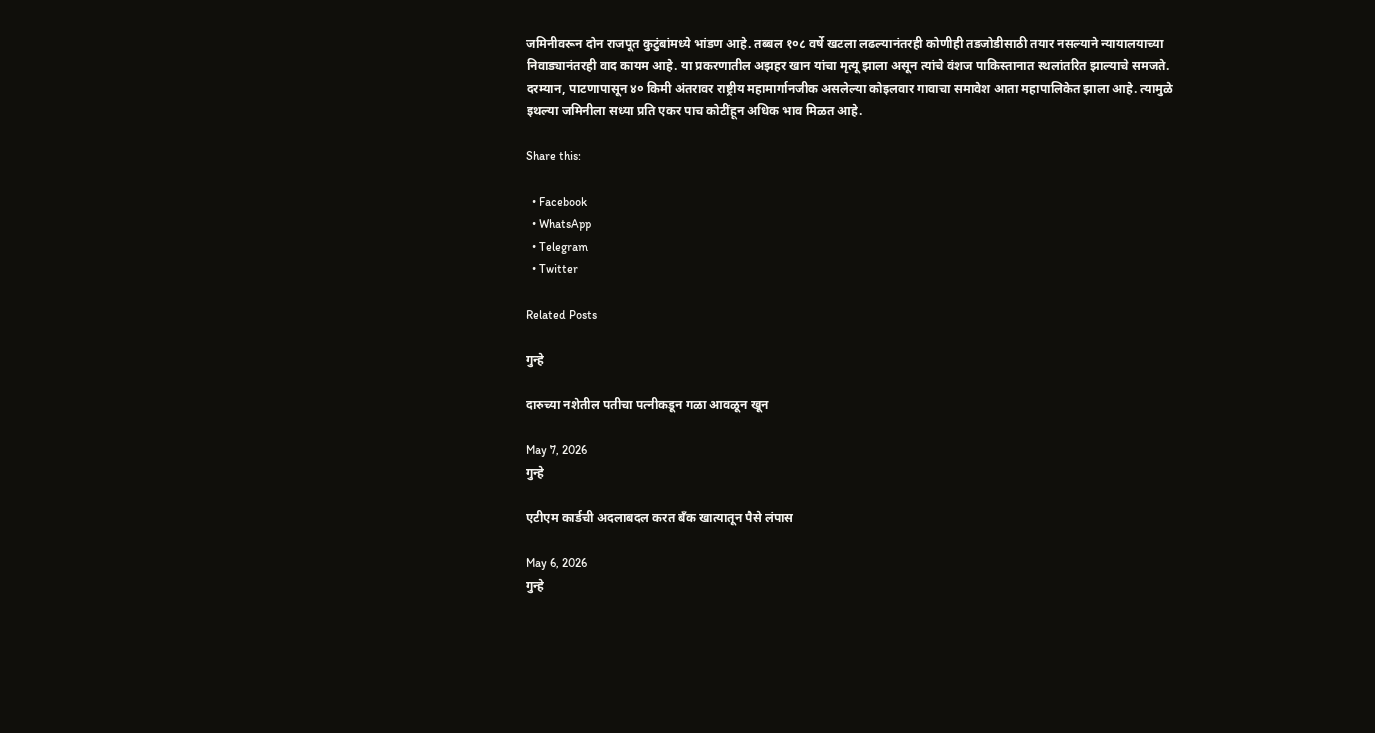जमिनीवरून दोन राजपूत कुटुंबांमध्ये भांडण आहे. तब्बल १०८ वर्षे खटला लढल्यानंतरही कोणीही तडजोडीसाठी तयार नसल्याने न्यायालयाच्या निवाड्यानंतरही वाद कायम आहे. या प्रकरणातील अझहर खान यांचा मृत्यू झाला असून त्यांचे वंशज पाकिस्तानात स्थलांतरित झाल्याचे समजते. दरम्यान, पाटणापासून ४० किमी अंतरावर राष्ट्रीय महामार्गानजीक असलेल्या कोइलवार गावाचा समावेश आता महापालिकेत झाला आहे. त्यामुळे इथल्या जमिनीला सध्या प्रति एकर पाच कोटींहून अधिक भाव मिळत आहे.

Share this:

  • Facebook
  • WhatsApp
  • Telegram
  • Twitter

Related Posts

गुन्हे

दारुच्या नशेतील पतीचा पत्नीकडून गळा आवळून खून

May 7, 2026
गुन्हे

एटीएम कार्डची अदलाबदल करत बँक खात्यातून पैसे लंपास

May 6, 2026
गुन्हे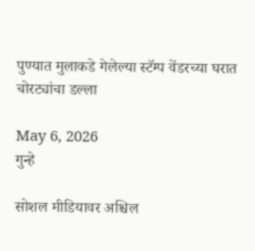पुण्यात मुलाकडे गेलेल्या स्टॅम्प वेंडरच्या घरात चोरट्यांचा डल्ला

May 6, 2026
गुन्हे

सोशल मीडियावर अश्चिल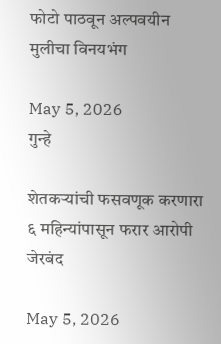फोटो पाठवून अल्पवयीन मुलीचा विनयभंग

May 5, 2026
गुन्हे

शेतकऱ्यांची फसवणूक करणारा ६ महिन्यांपासून फरार आरोपी जेरबंद

May 5, 2026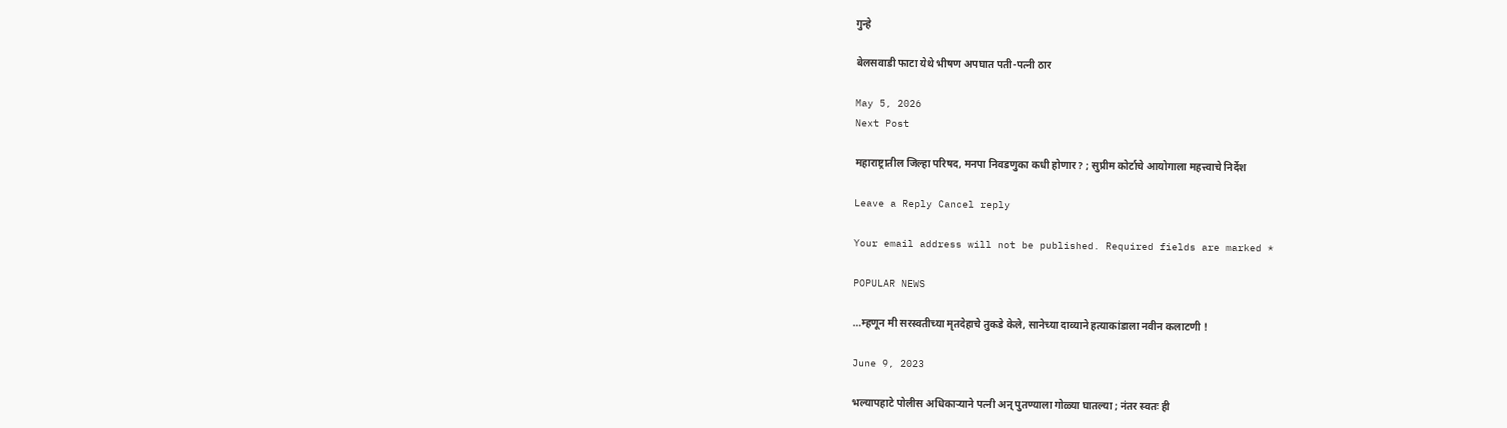गुन्हे

बेलसवाडी फाटा येथे भीषण अपघात पती-पत्नी ठार

May 5, 2026
Next Post

महाराष्ट्रातील जिल्हा परिषद, मनपा निवडणुका कधी होणार? ; सुप्रीम कोर्टाचे आयोगाला महत्त्वाचे निर्देश

Leave a Reply Cancel reply

Your email address will not be published. Required fields are marked *

POPULAR NEWS

…म्हणून मी सरस्वतीच्या मृतदेहाचे तुकडे केले, सानेच्या दाव्याने हत्याकांडाला नवीन कलाटणी !

June 9, 2023

भल्यापहाटे पोलीस अधिकाऱ्याने पत्नी अन् पुतण्याला गोळ्या घातल्या ; नंतर स्वतः ही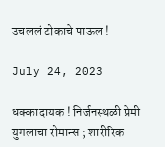उचललं टोकाचे पाऊल !

July 24, 2023

धक्कादायक ! निर्जनस्थळी प्रेमी युगलाचा रोमान्स ; शारीरिक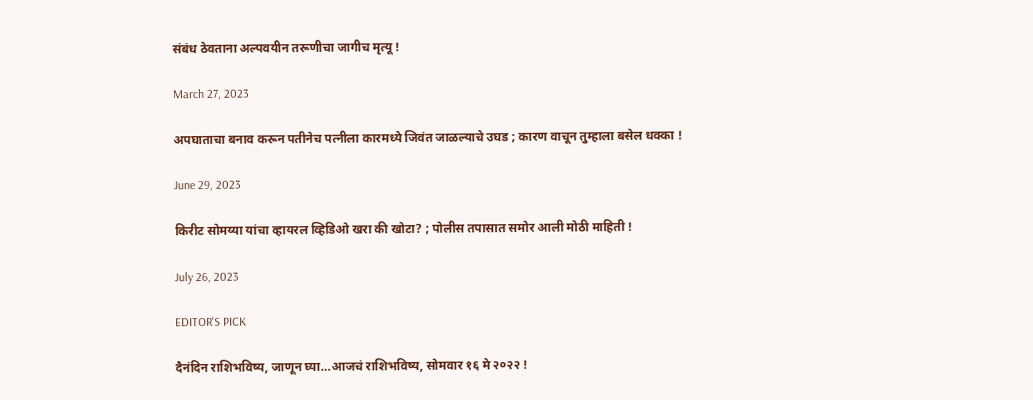संबंध ठेवताना अल्पवयीन तरूणीचा जागीच मृत्यू !

March 27, 2023

अपघाताचा बनाव करून पतीनेच पत्नीला कारमध्ये जिवंत जाळल्याचे उघड ; कारण वाचून तुम्हाला बसेल धक्का !

June 29, 2023

किरीट सोमय्या यांचा व्हायरल व्हिडिओ खरा की खोटा? ; पोलीस तपासात समोर आली मोठी माहिती !

July 26, 2023

EDITOR'S PICK

दैनंदिन राशिभविष्य, जाणून घ्या…आजचं राशिभविष्य, सोमवार १६ मे २०२२ !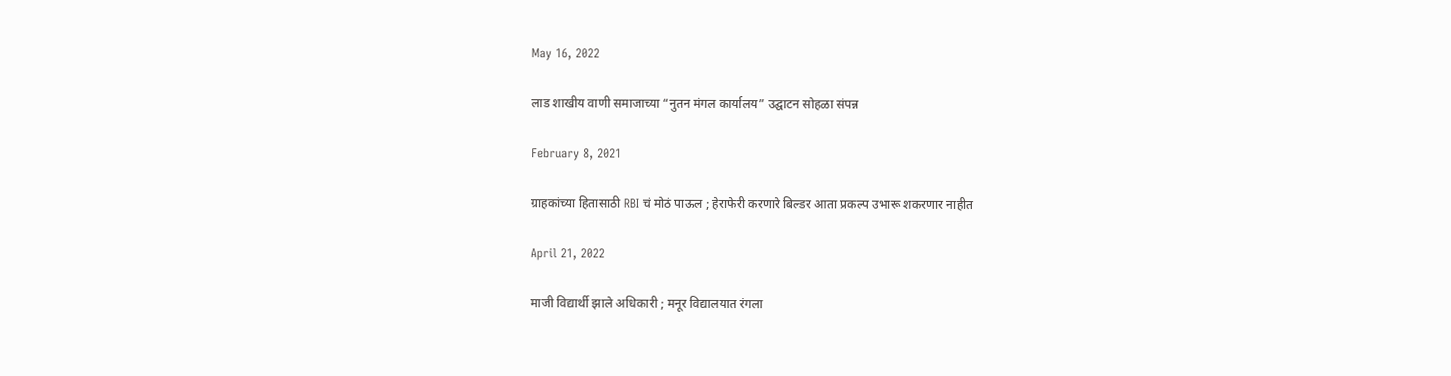May 16, 2022

लाड शाखीय वाणी समाजाच्या “नुतन मंगल कार्यालय” उद्घाटन सोहळा संपन्न

February 8, 2021

ग्राहकांच्या हितासाठी RBI चं मोठं पाऊल ; हेराफेरी करणारे बिल्डर आता प्रकल्प उभारू शकरणार नाहीत

April 21, 2022

माजी विद्यार्थी झाले अधिकारी ; मनूर विद्यालयात रंगला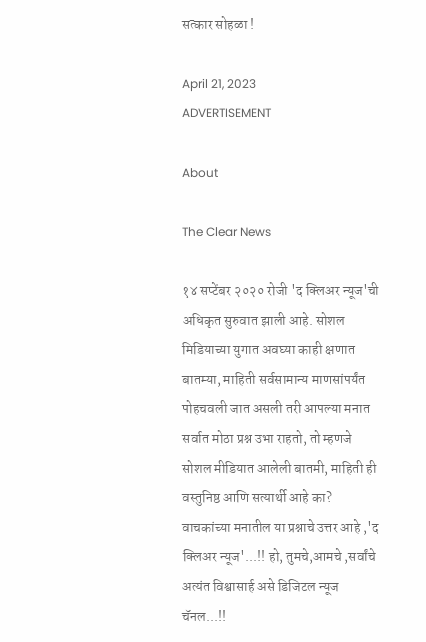सत्कार सोहळा !

April 21, 2023
ADVERTISEMENT

About

The Clear News

१४ सप्टेंबर २०२० रोजी 'द क्लिअर न्यूज'ची अधिकृत सुरुवात झाली आहे. सोशल मिडियाच्या युगात अवघ्या काही क्षणात बातम्या, माहिती सर्वसामान्य माणसांपर्यंत पोहचवली जात असली तरी आपल्या मनात सर्वात मोठा प्रश्न उभा राहतो, तो म्हणजे सोशल मीडियात आलेली बातमी, माहिती ही वस्तुनिष्ठ आणि सत्यार्थी आहे का? वाचकांच्या मनातील या प्रश्नाचे उत्तर आहे ,'द क्लिअर न्यूज'...!! हो, तुमचे,आमचे ,सर्वांचे अत्यंत विश्वासार्ह असे डिजिटल न्यूज चॅनल...!!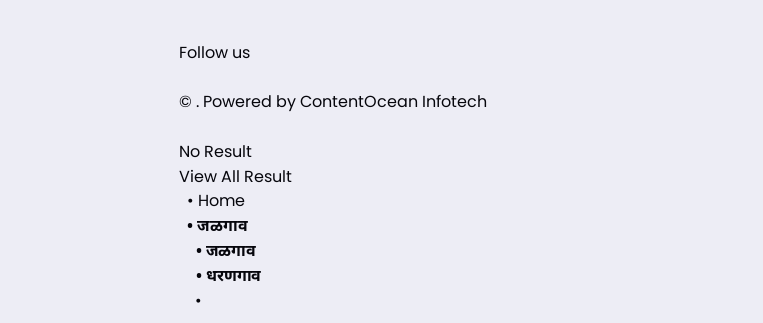Follow us

© . Powered by ContentOcean Infotech

No Result
View All Result
  • Home
  • जळगाव
    • जळगाव
    • धरणगाव
    •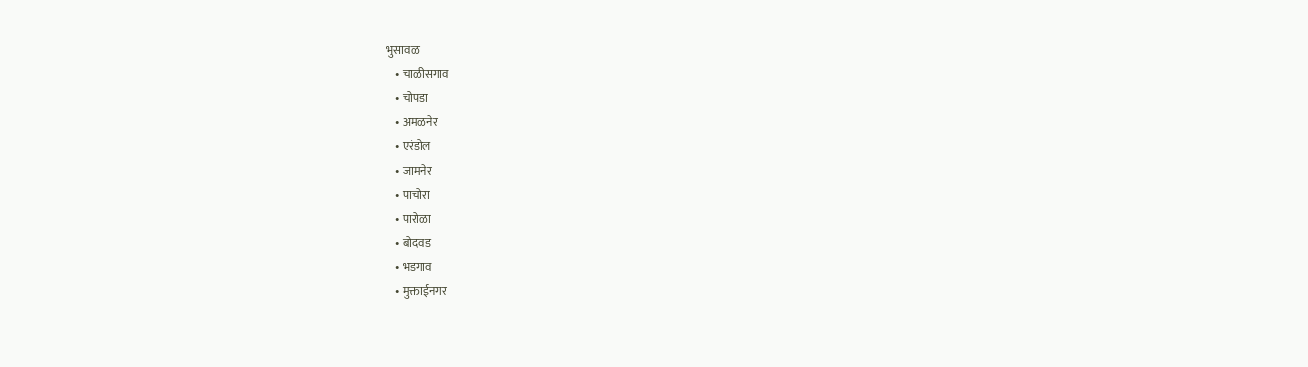भुसावळ
    • चाळीसगाव
    • चोपडा
    • अमळनेर
    • एरंडोल
    • जामनेर
    • पाचोरा
    • पारोळा
    • बोदवड
    • भडगाव
    • मुक्ताईनगर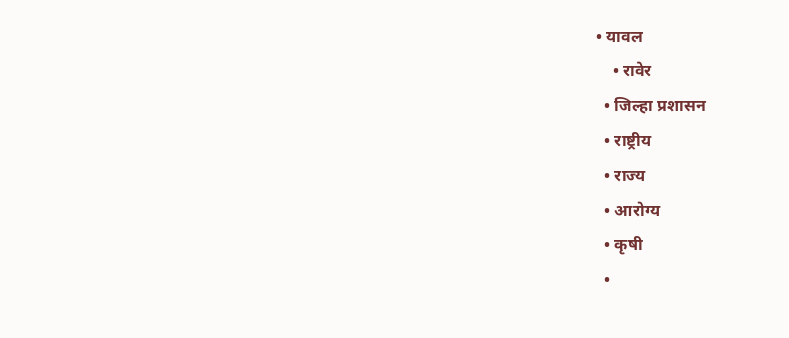• यावल
    • रावेर
  • जिल्हा प्रशासन
  • राष्ट्रीय
  • राज्य
  • आरोग्य
  • कृषी
  •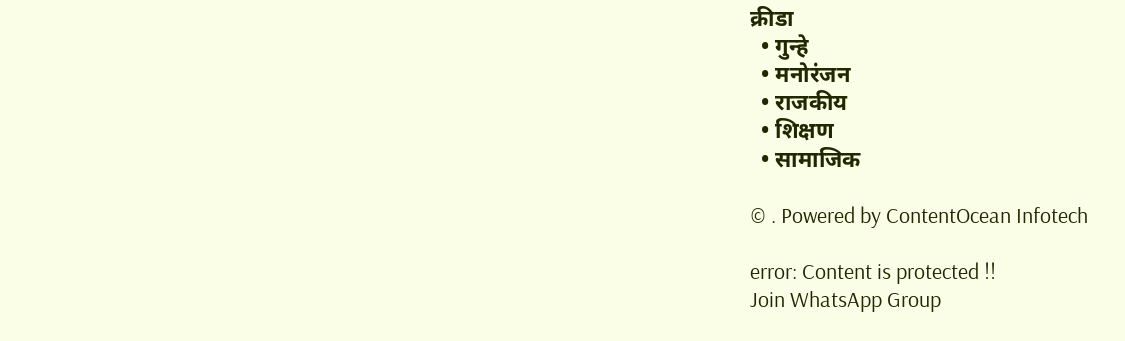क्रीडा
  • गुन्हे
  • मनोरंजन
  • राजकीय
  • शिक्षण
  • सामाजिक

© . Powered by ContentOcean Infotech

error: Content is protected !!
Join WhatsApp Group